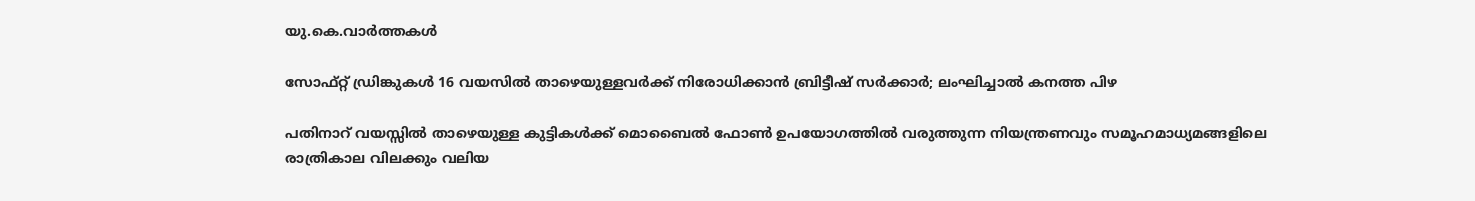യു.കെ.വാര്‍ത്തകള്‍

സോഫ്റ്റ് ഡ്രിങ്കുകള്‍ 16 വയസില്‍ താഴെയുള്ളവര്‍ക്ക് നിരോധിക്കാന്‍ ബ്രിട്ടീഷ് സര്‍ക്കാര്‍; ലംഘിച്ചാല്‍ കനത്ത പിഴ

പതിനാറ് വയസ്സില്‍ താഴെയുള്ള കുട്ടികള്‍ക്ക് മൊബൈല്‍ ഫോണ്‍ ഉപയോഗത്തില്‍ വരുത്തുന്ന നിയന്ത്രണവും സമൂഹമാധ്യമങ്ങളിലെ രാത്രികാല വിലക്കും വലിയ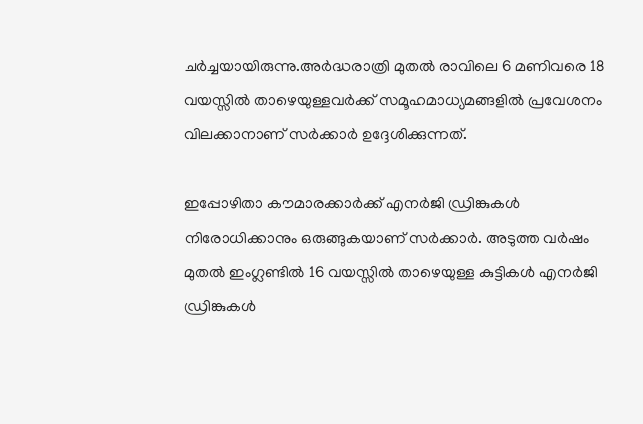ചര്‍ച്ചയായിരുന്നു.അര്‍ദ്ധരാത്രി മുതല്‍ രാവിലെ 6 മണിവരെ 18 വയസ്സില്‍ താഴെയുള്ളവര്‍ക്ക് സമൂഹമാധ്യമങ്ങളില്‍ പ്രവേശനം വിലക്കാനാണ് സര്‍ക്കാര്‍ ഉദ്ദേശിക്കുന്നത്.

ഇപ്പോഴിതാ കൗമാരക്കാര്‍ക്ക് എനര്‍ജി ഡ്രിങ്കുകള്‍ നിരോധിക്കാനും ഒരുങ്ങുകയാണ് സര്‍ക്കാര്‍. അടുത്ത വര്‍ഷം മുതല്‍ ഇംഗ്ലണ്ടില്‍ 16 വയസ്സില്‍ താഴെയുള്ള കുട്ടികള്‍ എനര്‍ജി ഡ്രിങ്കുകള്‍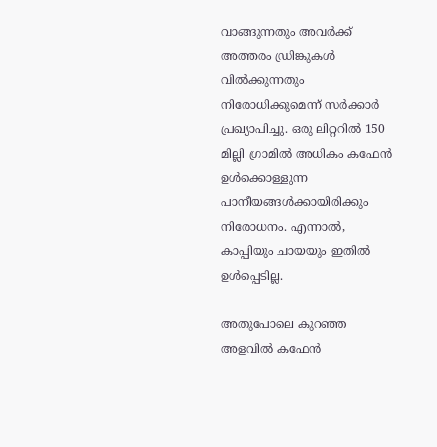വാങ്ങുന്നതും അവര്‍ക്ക് അത്തരം ഡ്രിങ്കുകള്‍ വില്‍ക്കുന്നതും നിരോധിക്കുമെന്ന് സര്‍ക്കാര്‍ പ്രഖ്യാപിച്ചു. ഒരു ലിറ്ററില്‍ 150 മില്ലി ഗ്രാമില്‍ അധികം കഫേന്‍ ഉള്‍ക്കൊള്ളുന്ന പാനീയങ്ങള്‍ക്കായിരിക്കും നിരോധനം. എന്നാല്‍, കാപ്പിയും ചായയും ഇതില്‍ ഉള്‍പ്പെടില്ല.

അതുപോലെ കുറഞ്ഞ അളവില്‍ കഫേന്‍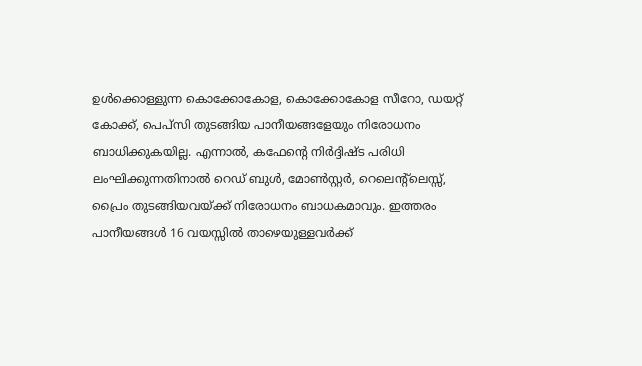ഉള്‍ക്കൊള്ളുന്ന കൊക്കോകോള, കൊക്കോകോള സീറോ, ഡയറ്റ് കോക്ക്, പെപ്‌സി തുടങ്ങിയ പാനീയങ്ങളേയും നിരോധനം ബാധിക്കുകയില്ല. എന്നാല്‍, കഫേന്റെ നിര്‍ദ്ദിഷ്ട പരിധി ലംഘിക്കുന്നതിനാല്‍ റെഡ് ബുള്‍, മോണ്‍സ്റ്റര്‍, റെലെന്റ്‌ലെസ്സ്, പ്രൈം തുടങ്ങിയവയ്ക്ക് നിരോധനം ബാധകമാവും. ഇത്തരം പാനീയങ്ങള്‍ 16 വയസ്സില്‍ താഴെയുള്ളവര്‍ക്ക്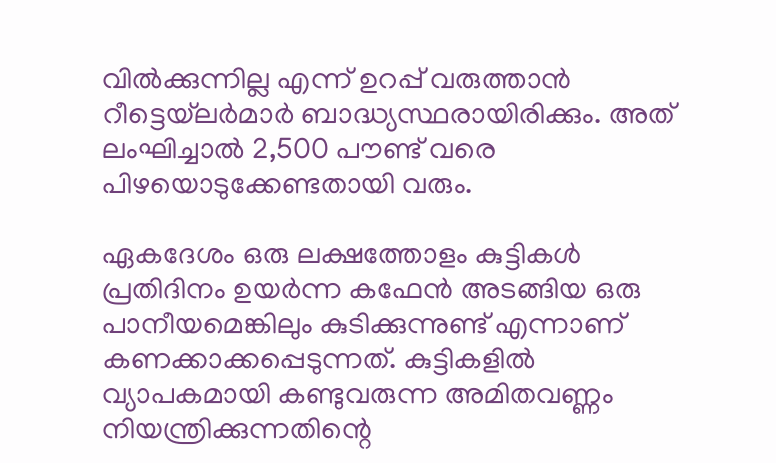വില്‍ക്കുന്നില്ല എന്ന് ഉറപ്പ് വരുത്താന്‍ റീട്ടെയ്‌ലര്‍മാര്‍ ബാദ്ധ്യസ്ഥരായിരിക്കും. അത് ലംഘിച്ചാല്‍ 2,500 പൗണ്ട് വരെ പിഴയൊടുക്കേണ്ടതായി വരും.

ഏകദേശം ഒരു ലക്ഷത്തോളം കുട്ടികള്‍ പ്രതിദിനം ഉയര്‍ന്ന കഫേന്‍ അടങ്ങിയ ഒരു പാനീയമെങ്കിലും കുടിക്കുന്നുണ്ട് എന്നാണ് കണക്കാക്കപ്പെടുന്നത്. കുട്ടികളില്‍ വ്യാപകമായി കണ്ടുവരുന്ന അമിതവണ്ണം നിയന്ത്രിക്കുന്നതിന്റെ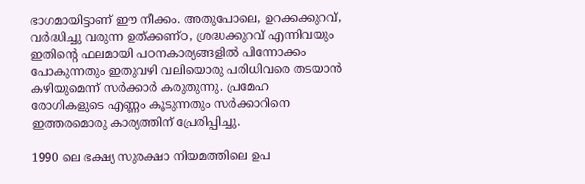ഭാഗമായിട്ടാണ് ഈ നീക്കം. അതുപോലെ, ഉറക്കക്കുറവ്, വര്‍ദ്ധിച്ചു വരുന്ന ഉത്ക്കണ്ഠ, ശ്രദ്ധക്കുറവ് എന്നിവയും ഇതിന്റെ ഫലമായി പഠനകാര്യങ്ങളില്‍ പിന്നോക്കം പോകുന്നതും ഇതുവഴി വലിയൊരു പരിധിവരെ തടയാന്‍ കഴിയുമെന്ന് സര്‍ക്കാര്‍ കരുതുന്നു. പ്രമേഹ രോഗികളുടെ എണ്ണം കൂടുന്നതും സര്‍ക്കാറിനെ ഇത്തരമൊരു കാര്യത്തിന് പ്രേരിപ്പിച്ചു.

1990 ലെ ഭക്ഷ്യ സുരക്ഷാ നിയമത്തിലെ ഉപ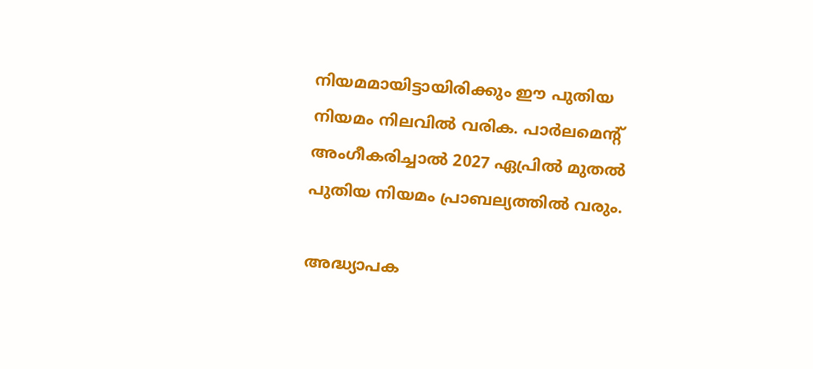നിയമമായിട്ടായിരിക്കും ഈ പുതിയ നിയമം നിലവില്‍ വരിക. പാര്‍ലമെന്റ് അംഗീകരിച്ചാല്‍ 2027 ഏപ്രില്‍ മുതല്‍ പുതിയ നിയമം പ്രാബല്യത്തില്‍ വരും.

അദ്ധ്യാപക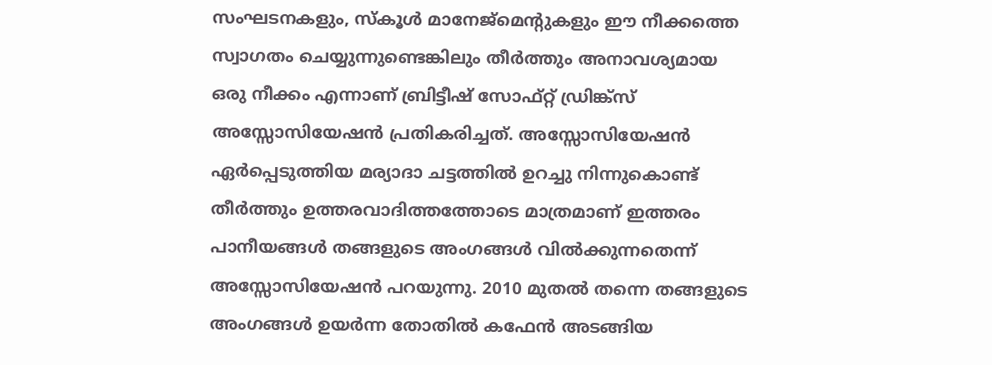സംഘടനകളും, സ്‌കൂള്‍ മാനേജ്‌മെന്റുകളും ഈ നീക്കത്തെ സ്വാഗതം ചെയ്യുന്നുണ്ടെങ്കിലും തീര്‍ത്തും അനാവശ്യമായ ഒരു നീക്കം എന്നാണ് ബ്രിട്ടീഷ് സോഫ്റ്റ് ഡ്രിങ്ക്‌സ് അസ്സോസിയേഷന്‍ പ്രതികരിച്ചത്. അസ്സോസിയേഷന്‍ ഏര്‍പ്പെടുത്തിയ മര്യാദാ ചട്ടത്തില്‍ ഉറച്ചു നിന്നുകൊണ്ട് തീര്‍ത്തും ഉത്തരവാദിത്തത്തോടെ മാത്രമാണ് ഇത്തരം പാനീയങ്ങള്‍ തങ്ങളുടെ അംഗങ്ങള്‍ വില്‍ക്കുന്നതെന്ന് അസ്സോസിയേഷന്‍ പറയുന്നു. 2010 മുതല്‍ തന്നെ തങ്ങളുടെ അംഗങ്ങള്‍ ഉയര്‍ന്ന തോതില്‍ കഫേന്‍ അടങ്ങിയ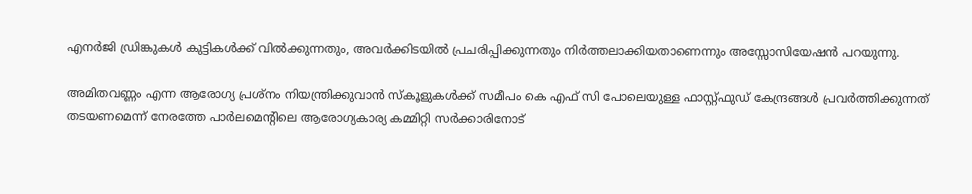എനര്‍ജി ഡ്രിങ്കുകള്‍ കുട്ടികള്‍ക്ക് വില്‍ക്കുന്നതും, അവര്‍ക്കിടയില്‍ പ്രചരിപ്പിക്കുന്നതും നിര്‍ത്തലാക്കിയതാണെന്നും അസ്സോസിയേഷന്‍ പറയുന്നു.

അമിതവണ്ണം എന്ന ആരോഗ്യ പ്രശ്‌നം നിയന്ത്രിക്കുവാന്‍ സ്‌കൂളുകള്‍ക്ക് സമീപം കെ എഫ് സി പോലെയുള്ള ഫാസ്റ്റ്ഫുഡ് കേന്ദ്രങ്ങള്‍ പ്രവര്‍ത്തിക്കുന്നത് തടയണമെന്ന് നേരത്തേ പാര്‍ലമെന്റിലെ ആരോഗ്യകാര്യ കമ്മിറ്റി സര്‍ക്കാരിനോട്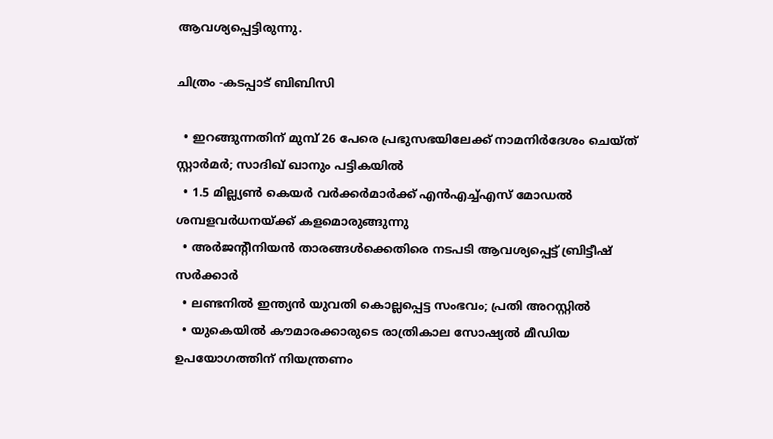ആവശ്യപ്പെട്ടിരുന്നു.

ചിത്രം -കടപ്പാട് ബിബിസി

  • ഇറങ്ങുന്നതിന് മുമ്പ് 26 പേരെ പ്രഭുസഭയിലേക്ക് നാമനിര്‍ദേശം ചെയ്ത് സ്റ്റാര്‍മര്‍; സാദിഖ് ഖാനും പട്ടികയില്‍
  • 1.5 മില്ല്യണ്‍ കെയര്‍ വര്‍ക്കര്‍മാര്‍ക്ക് എന്‍എച്ച്എസ് മോഡല്‍ ശമ്പളവര്‍ധനയ്ക്ക് കളമൊരുങ്ങുന്നു
  • അര്‍ജന്റീനിയന്‍ താരങ്ങള്‍ക്കെതിരെ നടപടി ആവശ്യപ്പെട്ട് ബ്രിട്ടീഷ് സര്‍ക്കാര്‍
  • ലണ്ടനില്‍ ഇന്ത്യന്‍ യുവതി കൊല്ലപ്പെട്ട സംഭവം; പ്രതി അറസ്റ്റില്‍
  • യുകെയില്‍ കൗമാരക്കാരുടെ രാത്രികാല സോഷ്യല്‍ മീഡിയ ഉപയോഗത്തിന് നിയന്ത്രണം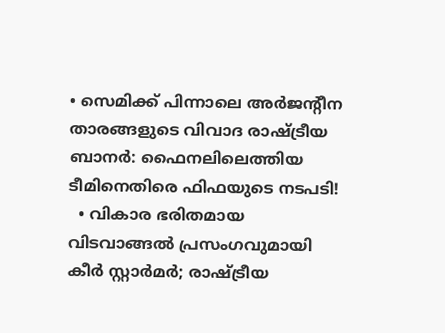• സെമിക്ക് പിന്നാലെ അര്‍ജന്റീന താരങ്ങളുടെ വിവാദ രാഷ്ട്രീയ ബാനര്‍: ഫൈനലിലെത്തിയ ടീമിനെതിരെ ഫിഫയുടെ നടപടി!
  • വികാര ഭരിതമായ വിടവാങ്ങല്‍ പ്രസംഗവുമായി കീര്‍ സ്റ്റാര്‍മര്‍; രാഷ്ട്രീയ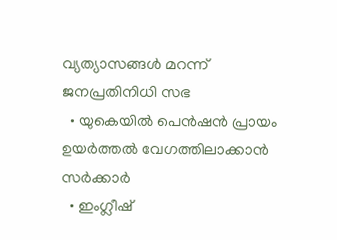വ്യത്യാസങ്ങള്‍ മറന്ന് ജനപ്രതിനിധി സഭ
  • യുകെയില്‍ പെന്‍ഷന്‍ പ്രായം ഉയര്‍ത്തല്‍ വേഗത്തിലാക്കാന്‍ സര്‍ക്കാര്‍
  • ഇംഗ്ലീഷ്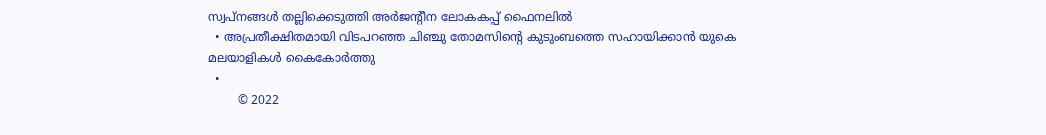സ്വപ്‌നങ്ങള്‍ തല്ലിക്കെടുത്തി അര്‍ജന്റീന ലോകകപ്പ് ഫൈനലില്‍
  • അപ്രതീക്ഷിതമായി വിടപറഞ്ഞ ചിഞ്ചു തോമസിന്റെ കുടുംബത്തെ സഹായിക്കാന്‍ യുകെ മലയാളികള്‍ കൈകോര്‍ത്തു
  •
        © 2022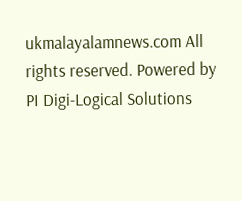ukmalayalamnews.com All rights reserved. Powered by PI Digi-Logical Solutions